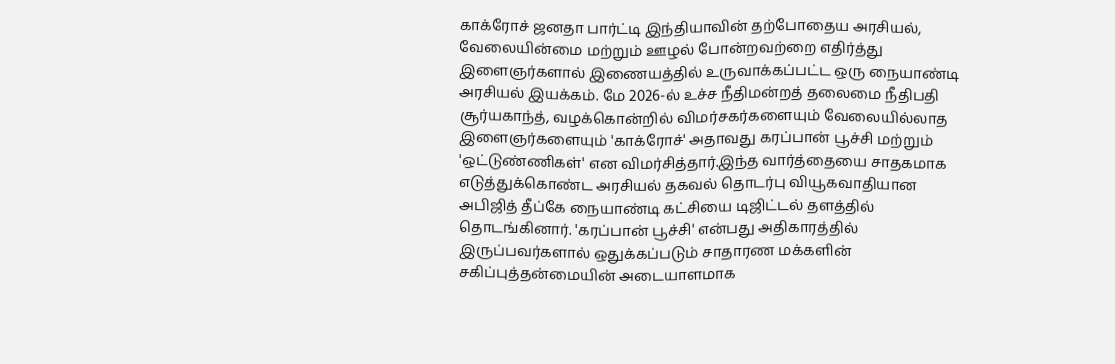காக்ரோச் ஜனதா பார்ட்டி இந்தியாவின் தற்போதைய அரசியல், வேலையின்மை மற்றும் ஊழல் போன்றவற்றை எதிர்த்து இளைஞர்களால் இணையத்தில் உருவாக்கப்பட்ட ஒரு நையாண்டி அரசியல் இயக்கம். மே 2026-ல் உச்ச நீதிமன்றத் தலைமை நீதிபதி சூர்யகாந்த், வழக்கொன்றில் விமர்சகர்களையும் வேலையில்லாத இளைஞர்களையும் 'காக்ரோச்' அதாவது கரப்பான் பூச்சி மற்றும் 'ஒட்டுண்ணிகள்' என விமர்சித்தார்.இந்த வார்த்தையை சாதகமாக எடுத்துக்கொண்ட அரசியல் தகவல் தொடர்பு வியூகவாதியான அபிஜித் தீப்கே நையாண்டி கட்சியை டிஜிட்டல் தளத்தில் தொடங்கினார். 'கரப்பான் பூச்சி' என்பது அதிகாரத்தில் இருப்பவர்களால் ஒதுக்கப்படும் சாதாரண மக்களின் சகிப்புத்தன்மையின் அடையாளமாக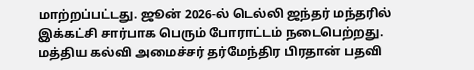மாற்றப்பட்டது. ஜூன் 2026-ல் டெல்லி ஜந்தர் மந்தரில் இக்கட்சி சார்பாக பெரும் போராட்டம் நடைபெற்றது. மத்திய கல்வி அமைச்சர் தர்மேந்திர பிரதான் பதவி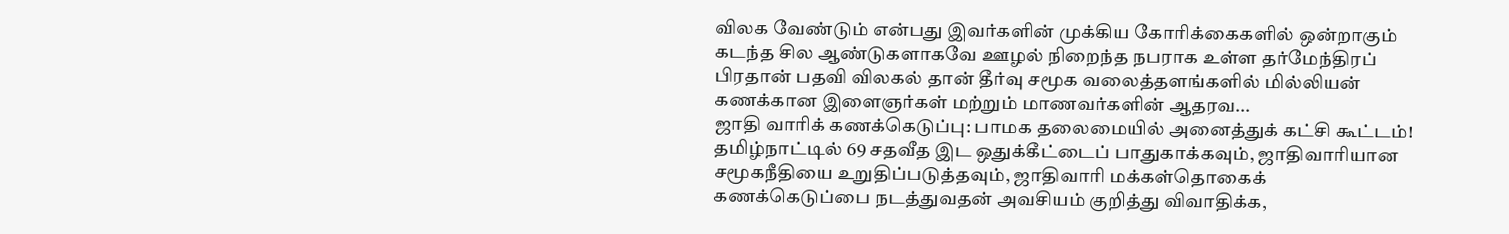விலக வேண்டும் என்பது இவர்களின் முக்கிய கோரிக்கைகளில் ஒன்றாகும் கடந்த சில ஆண்டுகளாகவே ஊழல் நிறைந்த நபராக உள்ள தர்மேந்திரப் பிரதான் பதவி விலகல் தான் தீர்வு சமூக வலைத்தளங்களில் மில்லியன் கணக்கான இளைஞர்கள் மற்றும் மாணவர்களின் ஆதரவ...
ஜாதி வாரிக் கணக்கெடுப்பு: பாமக தலைமையில் அனைத்துக் கட்சி கூட்டம்! தமிழ்நாட்டில் 69 சதவீத இட ஒதுக்கீட்டைப் பாதுகாக்கவும், ஜாதிவாரியான சமூகநீதியை உறுதிப்படுத்தவும், ஜாதிவாரி மக்கள்தொகைக் கணக்கெடுப்பை நடத்துவதன் அவசியம் குறித்து விவாதிக்க,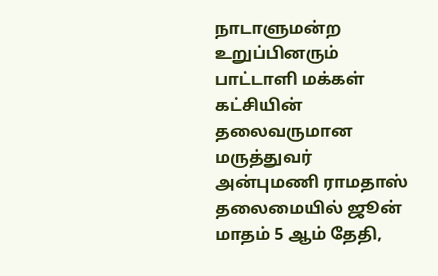நாடாளுமன்ற உறுப்பினரும் பாட்டாளி மக்கள் கட்சியின் தலைவருமான மருத்துவர் அன்புமணி ராமதாஸ் தலைமையில் ஜூன் மாதம் 5 ஆம் தேதி,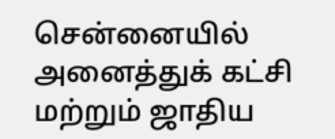சென்னையில் அனைத்துக் கட்சி மற்றும் ஜாதிய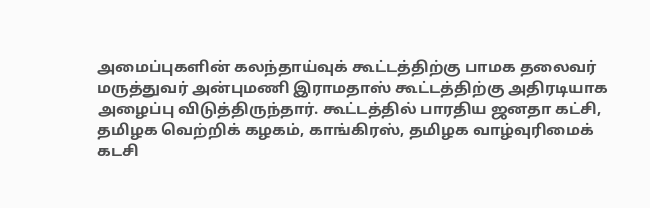அமைப்புகளின் கலந்தாய்வுக் கூட்டத்திற்கு பாமக தலைவர் மருத்துவர் அன்புமணி இராமதாஸ் கூட்டத்திற்கு அதிரடியாக அழைப்பு விடுத்திருந்தார். கூட்டத்தில் பாரதிய ஜனதா கட்சி, தமிழக வெற்றிக் கழகம், காங்கிரஸ், தமிழக வாழ்வுரிமைக் கடசி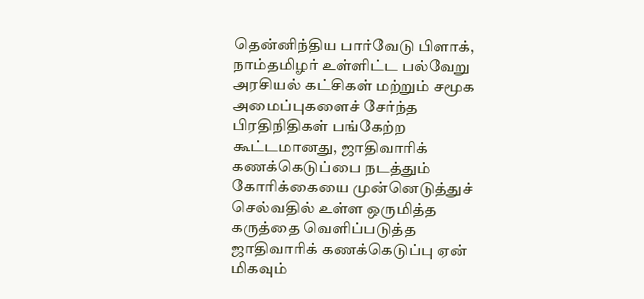தென்னிந்திய பார்வேடு பிளாக், நாம்தமிழர் உள்ளிட்ட பல்வேறு அரசியல் கட்சிகள் மற்றும் சமூக அமைப்புகளைச் சேர்ந்த பிரதிநிதிகள் பங்கேற்ற கூட்டமானது, ஜாதிவாரிக் கணக்கெடுப்பை நடத்தும் கோரிக்கையை முன்னெடுத்துச் செல்வதில் உள்ள ஒருமித்த கருத்தை வெளிப்படுத்த ஜாதிவாரிக் கணக்கெடுப்பு ஏன் மிகவும்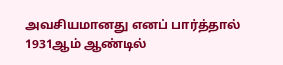அவசியமானது எனப் பார்த்தால் 1931ஆம் ஆண்டில்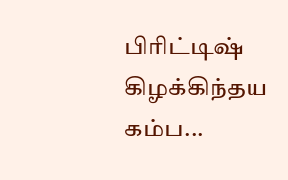பிரிட்டிஷ் கிழக்கிந்தய கம்ப...